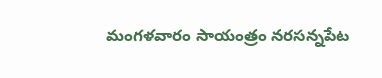మంగళవారం సాయంత్రం నరసన్నపేట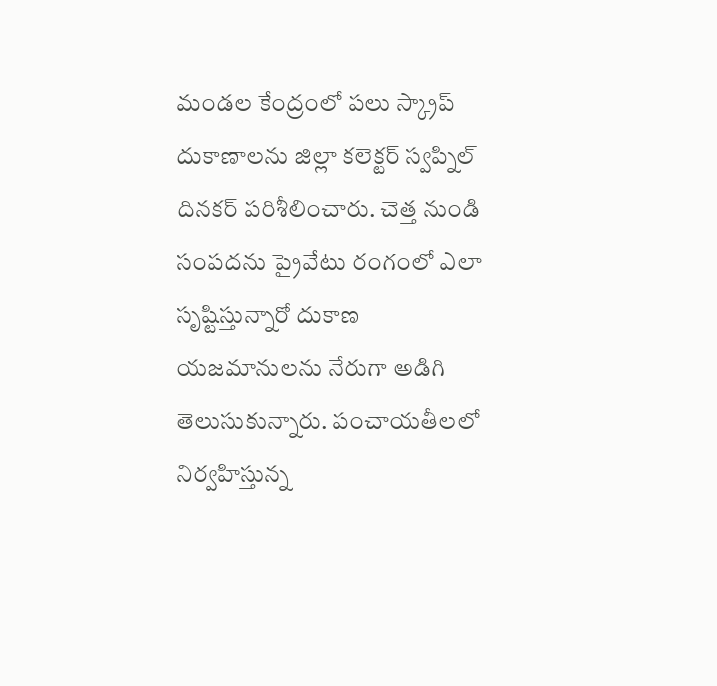మండల కేంద్రంలో పలు స్క్రాప్ దుకాణాలను జిల్లా కలెక్టర్ స్వప్నిల్ దినకర్ పరిశీలించారు. చెత్త నుండి సంపదను ప్రైవేటు రంగంలో ఎలా సృష్టిస్తున్నారో దుకాణ యజమానులను నేరుగా అడిగి తెలుసుకున్నారు. పంచాయతీలలో నిర్వహిస్తున్న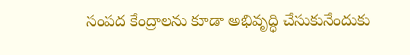సంపద కేంద్రాలను కూడా అభివృద్ధి చేసుకునేందుకు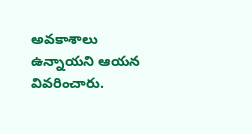అవకాశాలు ఉన్నాయని ఆయన వివరించారు.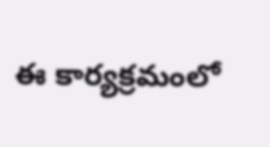ఈ కార్యక్రమంలో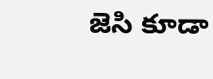జెసి కూడా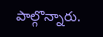పాల్గొన్నారు.